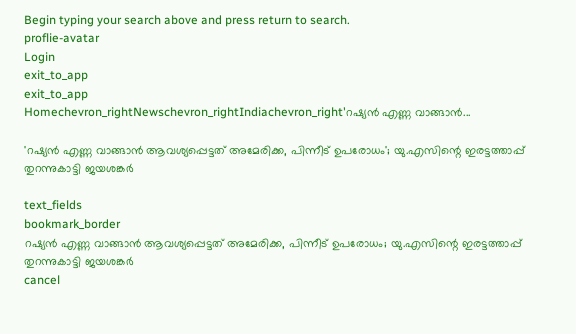Begin typing your search above and press return to search.
proflie-avatar
Login
exit_to_app
exit_to_app
Homechevron_rightNewschevron_rightIndiachevron_right'റഷ്യൻ എണ്ണ വാങ്ങാൻ...

'റഷ്യൻ എണ്ണ വാങ്ങാൻ ആവശ്യപ്പെട്ടത് അമേരിക്ക, പിന്നീട് ഉപരോധം'; യു.എസിന്റെ ഇരട്ടത്താപ്പ് തുറന്നുകാട്ടി ജയശങ്കർ

text_fields
bookmark_border
റഷ്യൻ എണ്ണ വാങ്ങാൻ ആവശ്യപ്പെട്ടത് അമേരിക്ക, പിന്നീട് ഉപരോധം; യു.എസിന്റെ ഇരട്ടത്താപ്പ് തുറന്നുകാട്ടി ജയശങ്കർ
cancel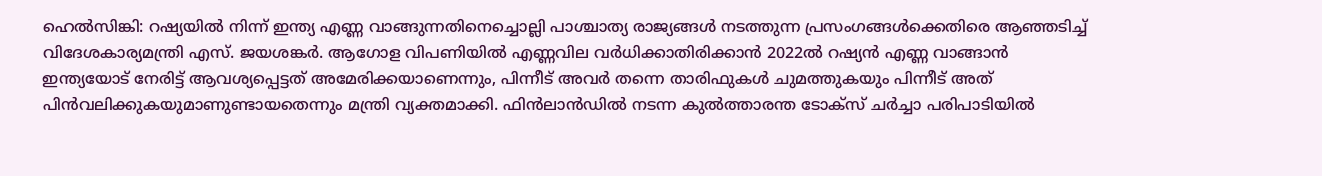ഹെൽസിങ്കി: റഷ്യയിൽ നിന്ന് ഇന്ത്യ എണ്ണ വാങ്ങുന്നതിനെച്ചൊല്ലി പാശ്ചാത്യ രാജ്യങ്ങൾ നടത്തുന്ന പ്രസംഗങ്ങൾക്കെതിരെ ആഞ്ഞടിച്ച് വിദേശകാര്യമന്ത്രി എസ്. ജയശങ്കർ. ആഗോള വിപണിയിൽ എണ്ണവില വർധിക്കാതിരിക്കാൻ 2022ൽ റഷ്യൻ എണ്ണ വാങ്ങാൻ ഇന്ത്യയോട് നേരിട്ട് ആവശ്യപ്പെട്ടത് അമേരിക്കയാണെന്നും, പിന്നീട് അവർ തന്നെ താരിഫുകൾ ചുമത്തുകയും പിന്നീട് അത് പിൻവലിക്കുകയുമാണുണ്ടായതെന്നും മന്ത്രി വ്യക്തമാക്കി. ഫിൻലാൻഡിൽ നടന്ന കുൽത്താരന്ത ടോക്സ് ചർച്ചാ പരിപാടിയിൽ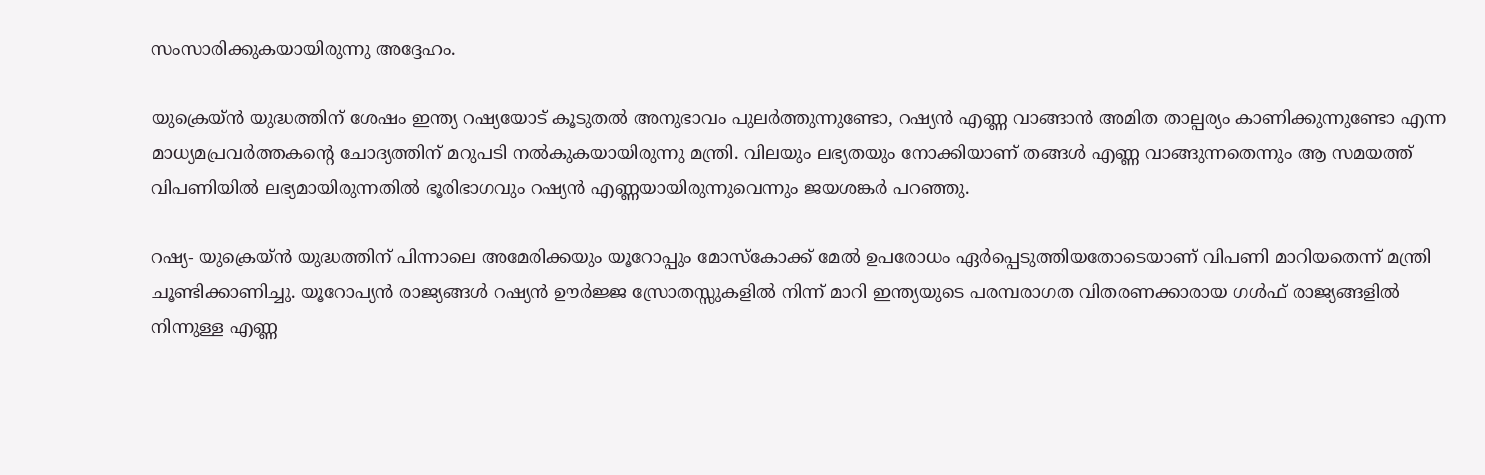സംസാരിക്കുകയായിരുന്നു അദ്ദേഹം.

യുക്രെയ്ൻ യുദ്ധത്തിന് ശേഷം ഇന്ത്യ റഷ്യയോട് കൂടുതൽ അനുഭാവം പുലർത്തുന്നുണ്ടോ, റഷ്യൻ എണ്ണ വാങ്ങാൻ അമിത താല്പര്യം കാണിക്കുന്നുണ്ടോ എന്ന മാധ്യമപ്രവർത്തകന്റെ ചോദ്യത്തിന് മറുപടി നൽകുകയായിരുന്നു മന്ത്രി. വിലയും ലഭ്യതയും നോക്കിയാണ് തങ്ങൾ എണ്ണ വാങ്ങുന്നതെന്നും ആ സമയത്ത് വിപണിയിൽ ലഭ്യമായിരുന്നതിൽ ഭൂരിഭാഗവും റഷ്യൻ എണ്ണയായിരുന്നുവെന്നും ജയശങ്കർ പറഞ്ഞു.

റഷ്യ- യുക്രെയ്ൻ യുദ്ധത്തിന് പിന്നാലെ അമേരിക്കയും യൂറോപ്പും മോസ്കോക്ക് മേൽ ഉപരോധം ഏർപ്പെടുത്തിയതോടെയാണ് വിപണി മാറിയതെന്ന് മന്ത്രി ചൂണ്ടിക്കാണിച്ചു. യൂറോപ്യൻ രാജ്യങ്ങൾ റഷ്യൻ ഊർജ്ജ സ്രോതസ്സുകളിൽ നിന്ന് മാറി ഇന്ത്യയുടെ പരമ്പരാഗത വിതരണക്കാരായ ഗൾഫ് രാജ്യങ്ങളിൽ നിന്നുള്ള എണ്ണ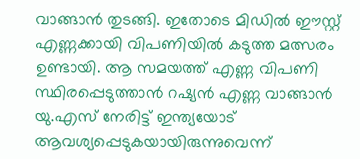വാങ്ങാൻ തുടങ്ങി. ഇതോടെ മിഡിൽ ഈസ്റ്റ് എണ്ണക്കായി വിപണിയിൽ കടുത്ത മത്സരം ഉണ്ടായി. ആ സമയത്ത് എണ്ണ വിപണി സ്ഥിരപ്പെടുത്താൻ റഷ്യൻ എണ്ണ വാങ്ങാൻ യു.എസ് നേരിട്ട് ഇന്ത്യയോട് ആവശ്യപ്പെടുകയായിരുന്നുവെന്ന്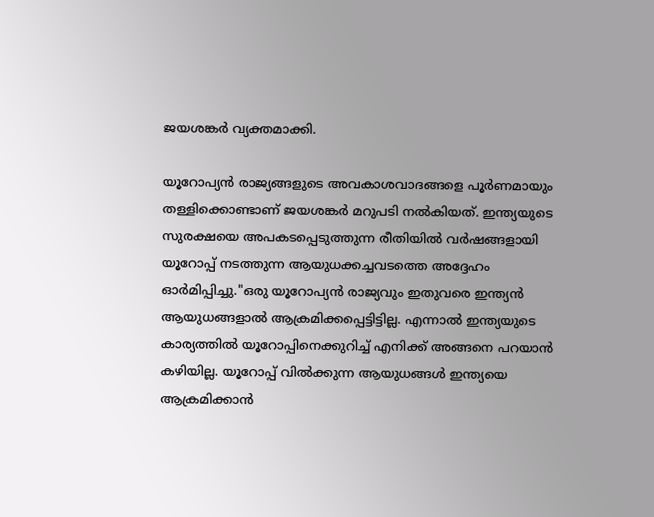ജയശങ്കർ വ്യക്തമാക്കി.

യൂറോപ്യൻ രാജ്യങ്ങളുടെ അവകാശവാദങ്ങളെ പൂർണമായും തള്ളിക്കൊണ്ടാണ് ജയശങ്കർ മറുപടി നൽകിയത്. ഇന്ത്യയുടെ സുരക്ഷയെ അപകടപ്പെടുത്തുന്ന രീതിയിൽ വർഷങ്ങളായി യൂറോപ്പ് നടത്തുന്ന ആയുധക്കച്ചവടത്തെ അദ്ദേഹം ഓർമിപ്പിച്ചു."ഒരു യൂറോപ്യൻ രാജ്യവും ഇതുവരെ ഇന്ത്യൻ ആയുധങ്ങളാൽ ആക്രമിക്കപ്പെട്ടിട്ടില്ല. എന്നാൽ ഇന്ത്യയുടെ കാര്യത്തിൽ യൂറോപ്പിനെക്കുറിച്ച് എനിക്ക് അങ്ങനെ പറയാൻ കഴിയില്ല. യൂറോപ്പ് വിൽക്കുന്ന ആയുധങ്ങൾ ഇന്ത്യയെ ആക്രമിക്കാൻ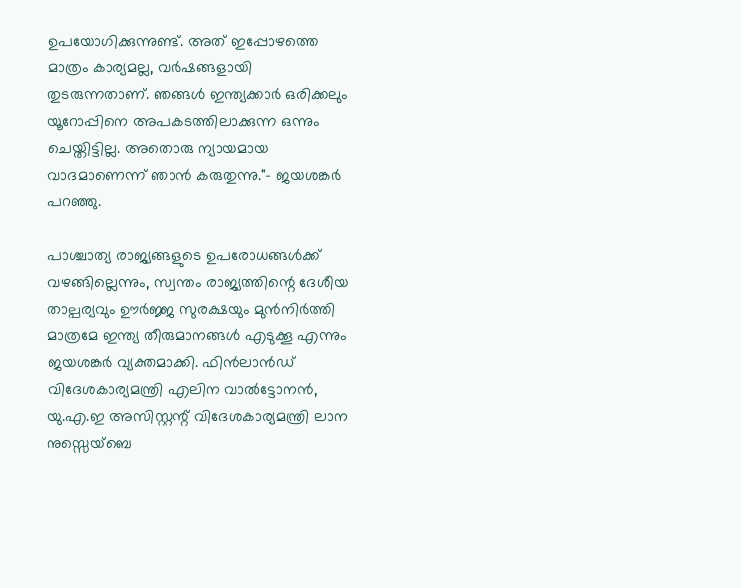ഉപയോഗിക്കുന്നുണ്ട്. അത് ഇപ്പോഴത്തെ മാത്രം കാര്യമല്ല, വർഷങ്ങളായി തുടരുന്നതാണ്. ഞങ്ങൾ ഇന്ത്യക്കാർ ഒരിക്കലും യൂറോപ്പിനെ അപകടത്തിലാക്കുന്ന ഒന്നും ചെയ്തിട്ടില്ല. അതൊരു ന്യായമായ വാദമാണെന്ന് ഞാൻ കരുതുന്നു."- ജയശങ്കർ പറഞ്ഞു.

പാശ്ചാത്യ രാജ്യങ്ങളുടെ ഉപരോധങ്ങൾക്ക് വഴങ്ങില്ലെന്നും, സ്വന്തം രാജ്യത്തിന്റെ ദേശീയ താല്പര്യവും ഊർജ്ജ സുരക്ഷയും മുൻനിർത്തി മാത്രമേ ഇന്ത്യ തീരുമാനങ്ങൾ എടുക്കൂ എന്നും ജയശങ്കർ വ്യക്തമാക്കി. ഫിൻലാൻഡ് വിദേശകാര്യമന്ത്രി എലിന വാൽട്ടോനൻ, യു.എ.ഇ അസിസ്റ്റന്റ് വിദേശകാര്യമന്ത്രി ലാന നുസ്സെയ്ബെ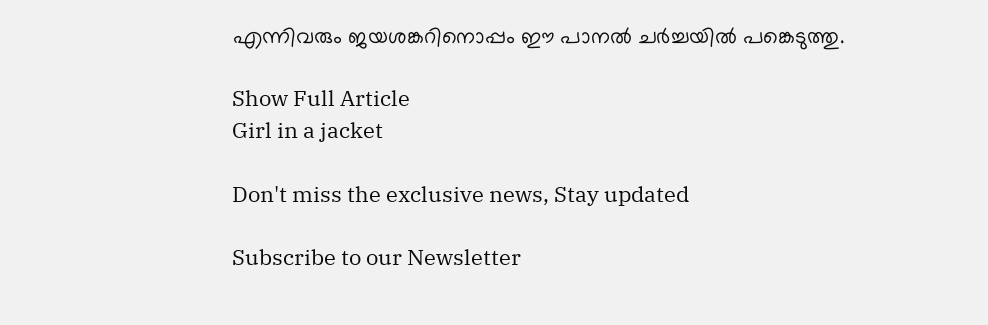എന്നിവരും ജയശങ്കറിനൊപ്പം ഈ പാനൽ ചർച്ചയിൽ പങ്കെടുത്തു.

Show Full Article
Girl in a jacket

Don't miss the exclusive news, Stay updated

Subscribe to our Newsletter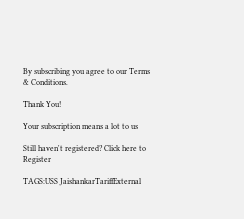By subscribing you agree to our Terms & Conditions.

Thank You!

Your subscription means a lot to us

Still haven't registered? Click here to Register

TAGS:USS JaishankarTariffExternal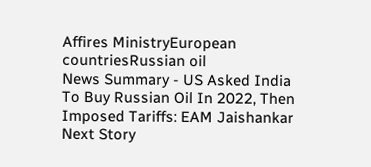Affires MinistryEuropean countriesRussian oil
News Summary - US Asked India To Buy Russian Oil In 2022, Then Imposed Tariffs: EAM Jaishankar
Next Story